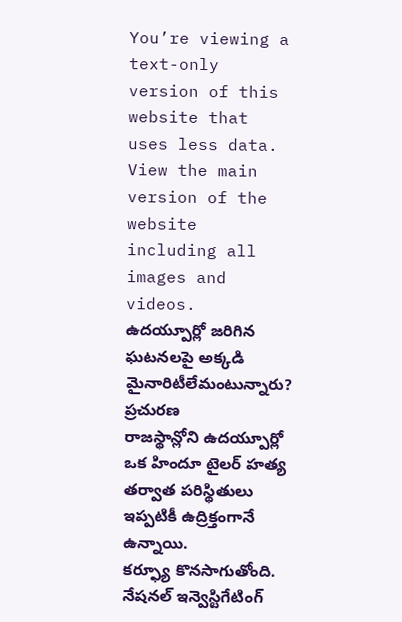You’re viewing a text-only version of this website that uses less data. View the main version of the website including all images and videos.
ఉదయ్పూర్లో జరిగిన ఘటనలపై అక్కడి మైనారిటీలేమంటున్నారు?
ప్రచురణ
రాజస్థాన్లోని ఉదయ్పూర్లో ఒక హిందూ టైలర్ హత్య తర్వాత పరిస్థితులు ఇప్పటికీ ఉద్రిక్తంగానే ఉన్నాయి.
కర్ఫ్యూ కొనసాగుతోంది. నేషనల్ ఇన్వెస్టిగేటింగ్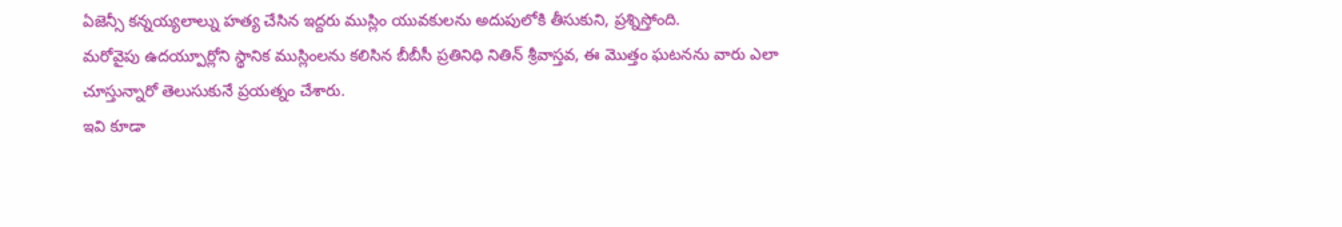ఏజెన్సీ కన్నయ్యలాల్ను హత్య చేసిన ఇద్దరు ముస్లిం యువకులను అదుపులోకి తీసుకుని, ప్రశ్నిస్తోంది.
మరోవైపు ఉదయ్పూర్లోని స్థానిక ముస్లింలను కలిసిన బీబీసీ ప్రతినిధి నితిన్ శ్రీవాస్తవ, ఈ మొత్తం ఘటనను వారు ఎలా చూస్తున్నారో తెలుసుకునే ప్రయత్నం చేశారు.
ఇవి కూడా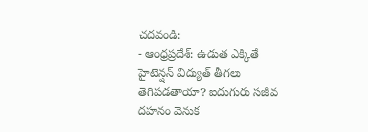చదవండి:
- ఆంధ్రప్రదేశ్: ఉడుత ఎక్కితే హైటెన్షన్ విద్యుత్ తీగలు తెగిపడతాయా? ఐదుగురు సజీవ దహనం వెనుక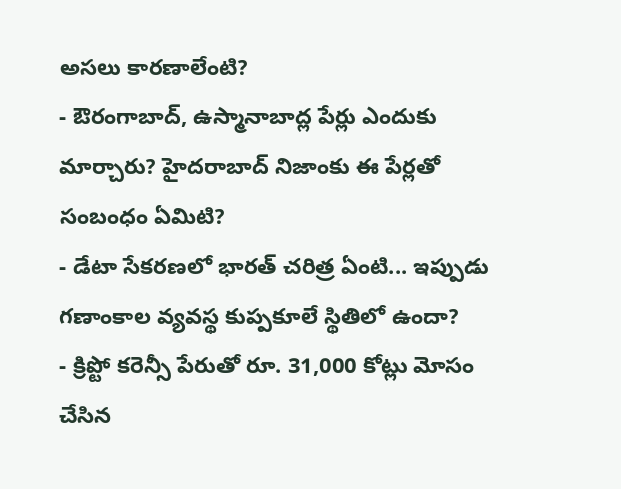అసలు కారణాలేంటి?
- ఔరంగాబాద్, ఉస్మానాబాద్ల పేర్లు ఎందుకు మార్చారు? హైదరాబాద్ నిజాంకు ఈ పేర్లతో సంబంధం ఏమిటి?
- డేటా సేకరణలో భారత్ చరిత్ర ఏంటి... ఇప్పుడు గణాంకాల వ్యవస్థ కుప్పకూలే స్థితిలో ఉందా?
- క్రిప్టో కరెన్సీ పేరుతో రూ. 31,000 కోట్లు మోసం చేసిన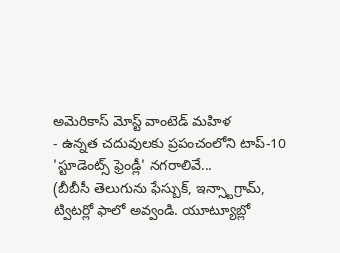అమెరికాస్ మోస్ట్ వాంటెడ్ మహిళ
- ఉన్నత చదువులకు ప్రపంచంలోని టాప్-10 'స్టూడెంట్స్ ఫ్రెండ్లీ' నగరాలివే...
(బీబీసీ తెలుగును ఫేస్బుక్, ఇన్స్టాగ్రామ్, ట్విటర్లో ఫాలో అవ్వండి. యూట్యూబ్లో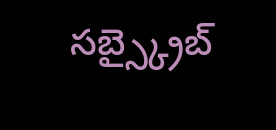సబ్స్క్రైబ్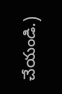చేయండి.)